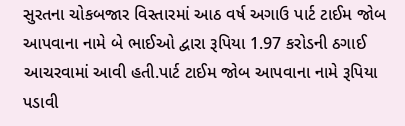સુરતના ચોકબજાર વિસ્તારમાં આઠ વર્ષ અગાઉ પાર્ટ ટાઈમ જોબ આપવાના નામે બે ભાઈઓ દ્વારા રૂપિયા 1.97 કરોડની ઠગાઈ આચરવામાં આવી હતી.પાર્ટ ટાઈમ જોબ આપવાના નામે રૂપિયા પડાવી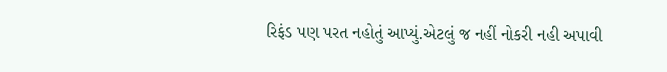રિફંડ પણ પરત નહોતું આપ્યું.એટલું જ નહીં નોકરી નહી અપાવી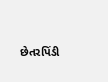છેતરપિંડી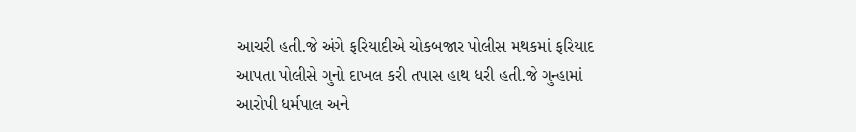આચરી હતી.જે અંગે ફરિયાદીએ ચોકબજાર પોલીસ મથકમાં ફરિયાદ આપતા પોલીસે ગુનો દાખલ કરી તપાસ હાથ ધરી હતી.જે ગુન્હામાં આરોપી ધર્મપાલ અને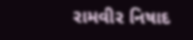રામવીર નિષાદ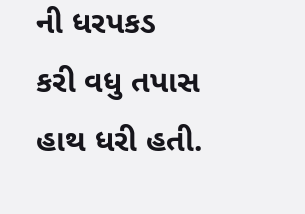ની ધરપકડ કરી વધુ તપાસ હાથ ધરી હતી.